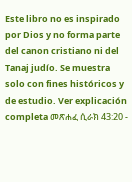Este libro no es inspirado por Dios y no forma parte del canon cristiano ni del Tanaj judío. Se muestra solo con fines históricos y de estudio. Ver explicación completa መጽሐፈ ሲራክ 43:20 -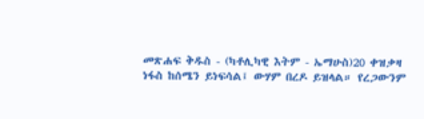መጽሐፍ ቅዱስ - (ካቶሊካዊ እትም - ኤማሁስ)20 ቀዝቃዛ ነፋስ ከሰሜን ይነፍሳል፤ ውሃም በረዶ ይዝላል። የረጋውንም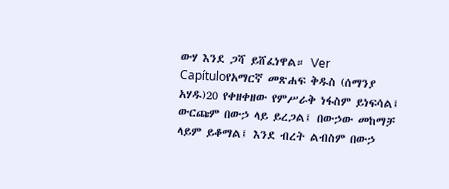ውሃ እንደ ጋሻ ይሸፈነዋል። Ver Capítuloየአማርኛ መጽሐፍ ቅዱስ (ሰማንያ አሃዱ)20 የቀዘቀዘው የምሥራቅ ነፋስም ይነፍሳል፤ ውርጩም በውኃ ላይ ይረጋል፤ በውኃው መከማቻ ላይም ይቆማል፤ እንደ ብረት ልብስም በውኃ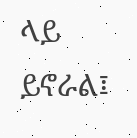ላይ ይኖራል፤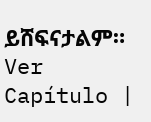ይሸፍናታልም። Ver Capítulo |